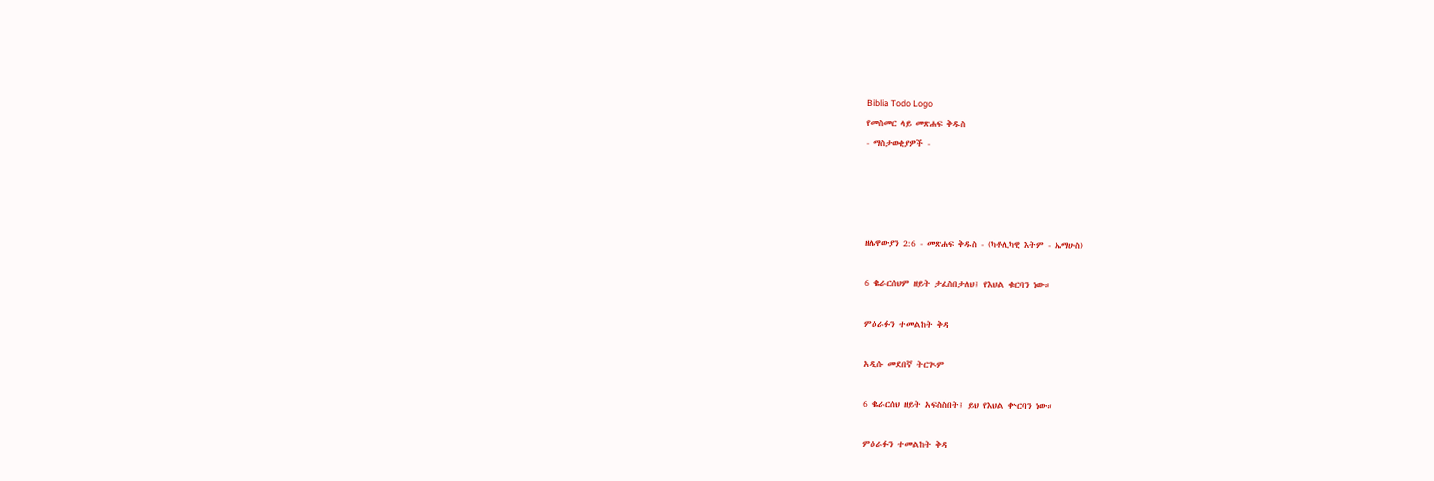Biblia Todo Logo
የመስመር ላይ መጽሐፍ ቅዱስ
- ማስታወቂያዎች -




ዘሌዋውያን 2:6 - መጽሐፍ ቅዱስ - (ካቶሊካዊ እትም - ኤማሁስ)

6 ቈራርሰህም ዘይት ታፈስበታለህ፤ የእህል ቁርባን ነው።

ምዕራፉን ተመልከት ቅዳ

አዲሱ መደበኛ ትርጒም

6 ቈራርሰህ ዘይት አፍስስበት፤ ይህ የእህል ቍርባን ነው።

ምዕራፉን ተመልከት ቅዳ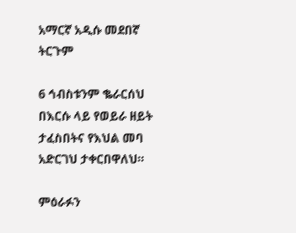አማርኛ አዲሱ መደበኛ ትርጉም

6 ኅብስቱንም ቈራርሰህ በእርሱ ላይ የወይራ ዘይት ታፈስበትና የእህል መባ አድርገህ ታቀርበዋለህ።

ምዕራፉን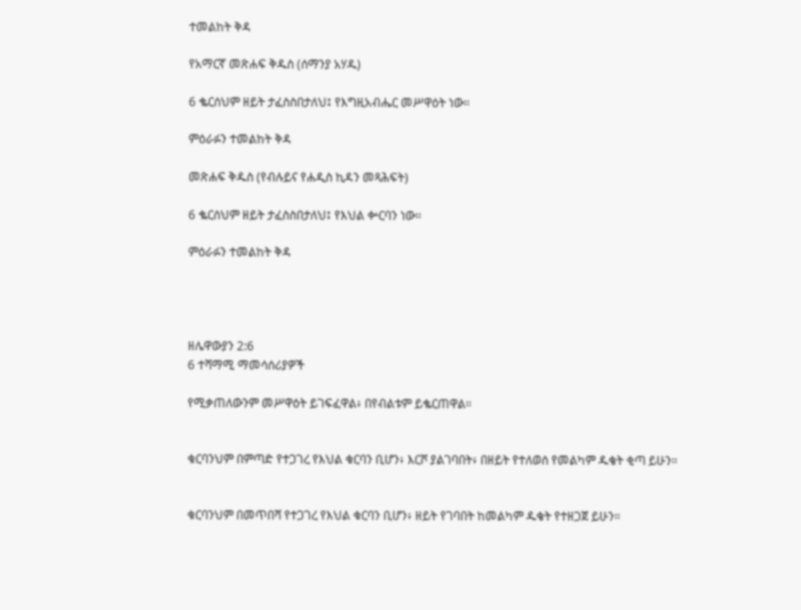ተመልከት ቅዳ

የአማርኛ መጽሐፍ ቅዱስ (ሰማንያ አሃዱ)

6 ቈርሰህም ዘይት ታፈስስበታለህ፤ የእግዚአብሔር መሥዋዕት ነው።

ምዕራፉን ተመልከት ቅዳ

መጽሐፍ ቅዱስ (የብሉይና የሐዲስ ኪዳን መጻሕፍት)

6 ቈርሰህም ዘይት ታፈስስበታለህ፤ የእህል ቍርባን ነው።

ምዕራፉን ተመልከት ቅዳ




ዘሌዋውያን 2:6
6 ተሻማሚ ማመሳሰሪያዎች

የሚቃጠለውንም መሥዋዕት ይገፍፈዋል፥ በየብልቱም ይቈርጠዋል።


ቁርባንህም በምጣድ የተጋገረ የእህል ቁርባን ቢሆን፥ እርሾ ያልገባበት፥ በዘይት የተለወሰ የመልካም ዱቄት ቂጣ ይሁን።


ቁርባንህም በመጥበሻ የተጋገረ የእህል ቁርባን ቢሆን፥ ዘይት የገባበት ከመልካም ዱቄት የተዘጋጀ ይሁን።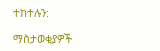ተከተሉን:

ማስታወቂያዎች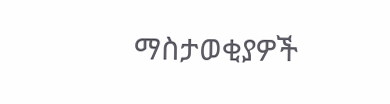ማስታወቂያዎች